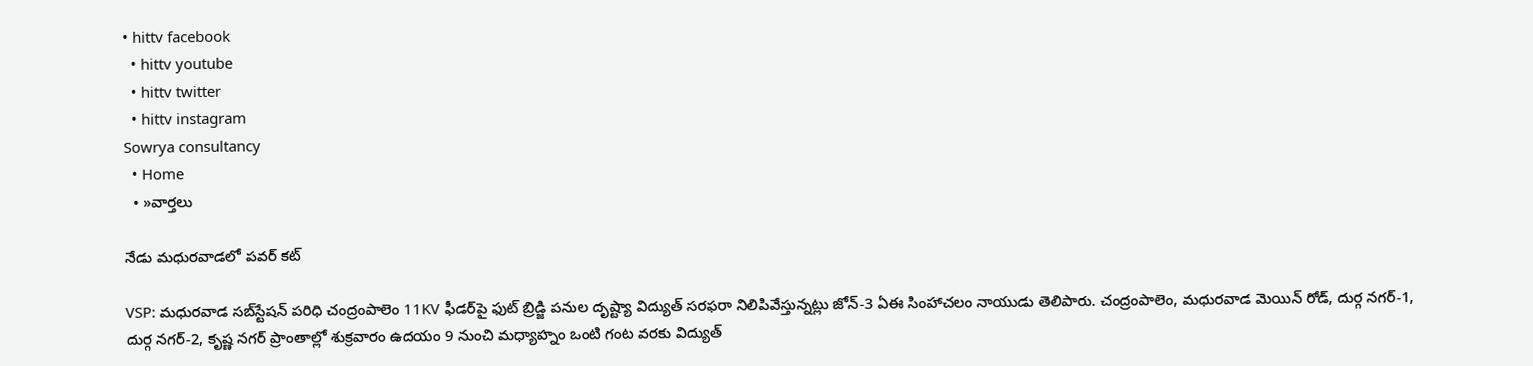• hittv facebook
  • hittv youtube
  • hittv twitter
  • hittv instagram
Sowrya consultancy
  • Home
  • »వార్తలు

నేడు మధురవాడలో పవర్ కట్

VSP: మధురవాడ సబ్‌స్టేషన్ పరిధి చంద్రంపాలెం 11KV ఫీడర్‌పై‌ ఫుట్ బ్రిడ్జి పనుల దృష్ట్యా విద్యుత్ సరఫరా నిలిపివేస్తున్నట్లు జోన్-3 ఏఈ సింహాచలం నాయుడు తెలిపారు. చంద్రంపాలెం, మధురవాడ మెయిన్ రోడ్, దుర్గ నగర్-1, దుర్గ నగర్-2, కృష్ణ నగర్ ప్రాంతాల్లో శుక్రవారం ఉదయం 9 నుంచి మధ్యాహ్నం ఒంటి గంట వరకు విద్యుత్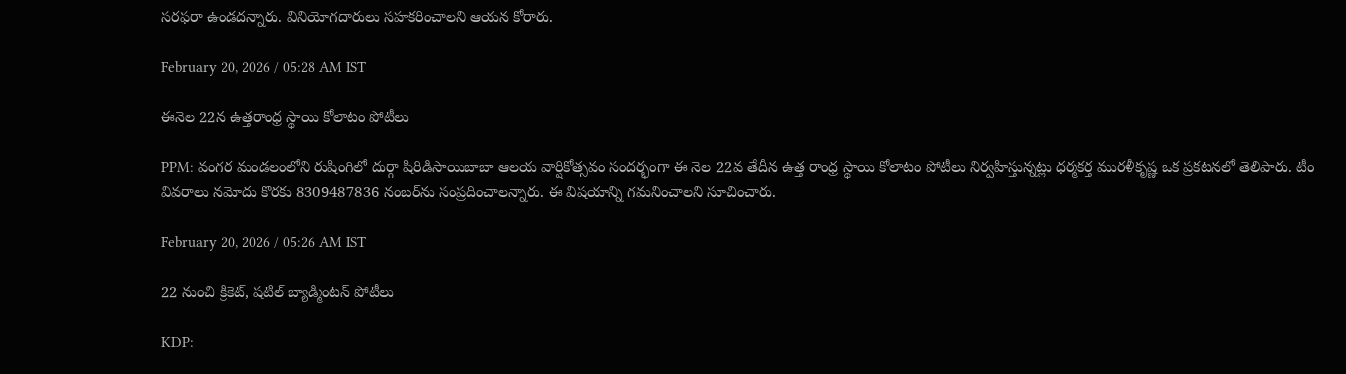సరఫరా ఉండదన్నారు. వినియోగదారులు సహకరించాలని ఆయన కోరారు.

February 20, 2026 / 05:28 AM IST

ఈనెల 22న ఉత్తరాంధ్ర స్థాయి కోలాటం పోటీలు

PPM: వంగర మండలంలోని రుషింగిలో దుర్గా షిరిడిసాయిబాబా ఆలయ వార్షికోత్సవం సందర్భంగా ఈ నెల 22వ తేదీన ఉత్త రాంధ్ర స్థాయి కోలాటం పోటీలు నిర్వహిస్తున్నట్లు ధర్మకర్త మురళీకృష్ణ ఒక ప్రకటనలో తెలిపారు. టీం వివరాలు నమోదు కొరకు 8309487836 నంబర్‌ను సంప్రదించాలన్నారు. ఈ విషయాన్ని గమనించాలని సూచించారు.

February 20, 2026 / 05:26 AM IST

22 నుంచి క్రికెట్, షటిల్ బ్యాడ్మింటన్ పోటీలు

KDP: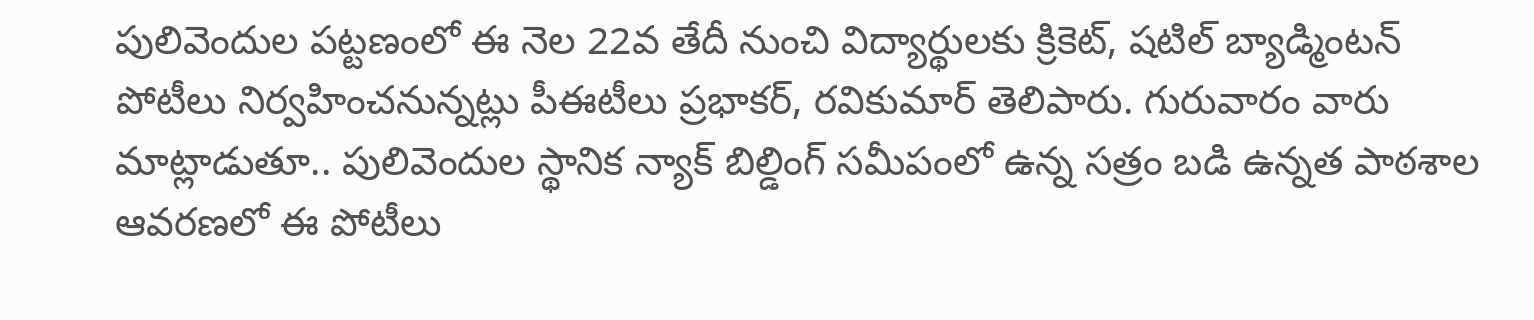పులివెందుల పట్టణంలో ఈ నెల 22వ తేదీ నుంచి విద్యార్థులకు క్రికెట్, షటిల్ బ్యాడ్మింటన్ పోటీలు నిర్వహించనున్నట్లు పీఈటీలు ప్రభాకర్, రవికుమార్ తెలిపారు. గురువారం వారు మాట్లాడుతూ.. పులివెందుల స్థానిక న్యాక్ బిల్డింగ్ సమీపంలో ఉన్న సత్రం బడి ఉన్నత పాఠశాల ఆవరణలో ఈ పోటీలు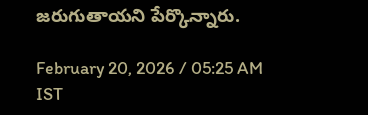జరుగుతాయని పేర్కొన్నారు.

February 20, 2026 / 05:25 AM IST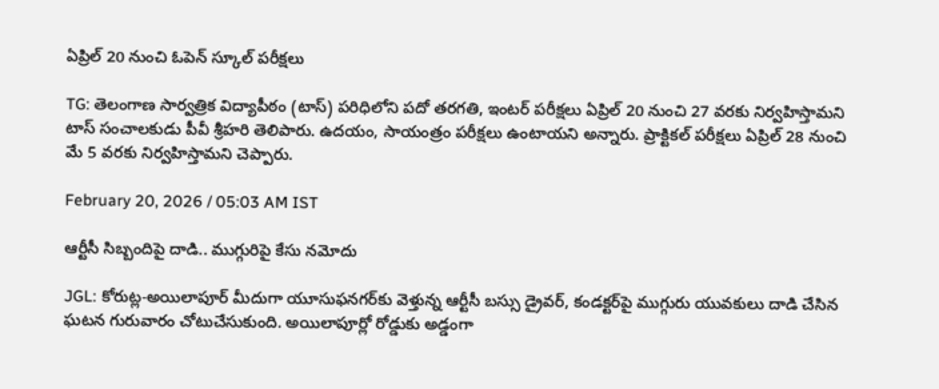ఏప్రిల్‌ 20 నుంచి ఓపెన్ స్కూల్ పరీక్షలు

TG: తెలంగాణ సార్వత్రిక విద్యాపీఠం (టాస్) పరిధిలోని పదో తరగతి, ఇంటర్ పరీక్షలు ఏప్రిల్ 20 నుంచి 27 వరకు నిర్వహిస్తామని టాస్ సంచాలకుడు పీవీ శ్రీహరి తెలిపారు. ఉదయం, సాయంత్రం పరీక్షలు ఉంటాయని అన్నారు. ప్రాక్టికల్ పరీక్షలు ఏప్రిల్ 28 నుంచి మే 5 వరకు నిర్వహిస్తామని చెప్పారు.

February 20, 2026 / 05:03 AM IST

ఆర్టీసీ సిబ్బందిపై దాడి.. ముగ్గురిపై కేసు నమోదు

JGL: కోరుట్ల-అయిలాపూర్ మీదుగా యూసుఫనగర్‌కు వెళ్తున్న ఆర్టీసీ బస్సు డ్రైవర్, కండక్టర్‌పై ముగ్గురు యువకులు దాడి చేసిన ఘటన గురువారం చోటుచేసుకుంది. అయిలాపూర్లో రోడ్డుకు అడ్డంగా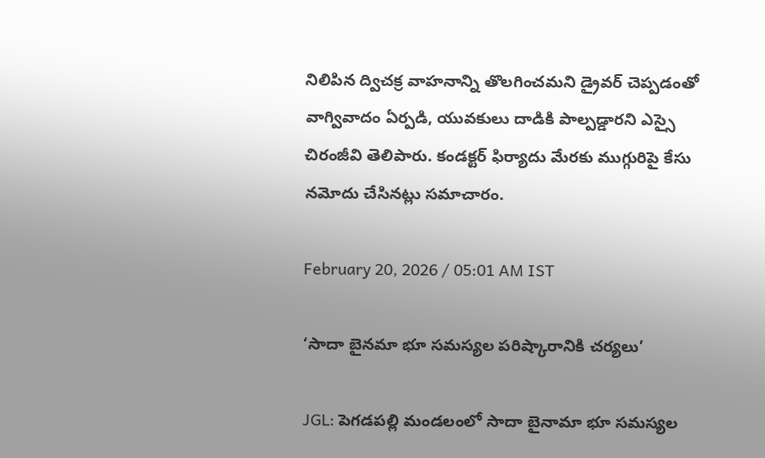నిలిపిన ద్విచక్ర వాహనాన్ని తొలగించమని డ్రైవర్ చెప్పడంతో వాగ్వివాదం ఏర్పడి, యువకులు దాడికి పాల్పడ్డారని ఎస్సై చిరంజీవి తెలిపారు. కండక్టర్ ఫిర్యాదు మేరకు ముగ్గురిపై కేసు నమోదు చేసినట్లు సమాచారం.

February 20, 2026 / 05:01 AM IST

‘సాదా బైనమా భూ సమస్యల పరిష్కారానికి చర్యలు’

JGL: పెగడపల్లి మండలంలో సాదా బైనామా భూ సమస్యల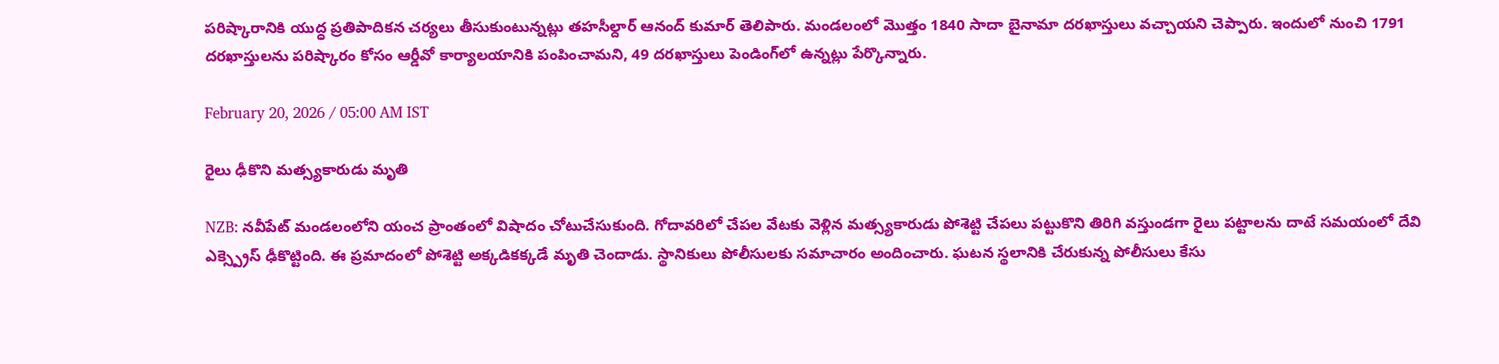పరిష్కారానికి యుద్ధ ప్రతిపాదికన చర్యలు తీసుకుంటున్నట్లు తహసీల్దార్ ఆనంద్ కుమార్ తెలిపారు. మండలంలో మొత్తం 1840 సాదా బైనామా దరఖాస్తులు వచ్చాయని చెప్పారు. ఇందులో నుంచి 1791 దరఖాస్తులను పరిష్కారం కోసం ఆర్డీవో కార్యాలయానికి పంపించామని, 49 దరఖాస్తులు పెండింగ్‌లో ఉన్నట్లు పేర్కొన్నారు.

February 20, 2026 / 05:00 AM IST

రైలు ఢీకొని మత్స్యకారుడు మృతి

NZB: నవీపేట్ మండలంలోని యంచ ప్రాంతంలో విషాదం చోటుచేసుకుంది. గోదావరిలో చేపల వేటకు వెళ్లిన మత్స్యకారుడు పోశెట్టి చేపలు పట్టుకొని తిరిగి వస్తుండగా రైలు పట్టాలను దాటే సమయంలో దేవి ఎక్స్ప్రెస్ ఢీకొట్టింది. ఈ ప్రమాదంలో పోశెట్టి అక్కడికక్కడే మృతి చెందాడు. స్థానికులు పోలీసులకు సమాచారం అందించారు. ఘటన స్థలానికి చేరుకున్న పోలీసులు కేసు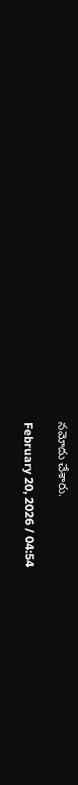నమోదు చేశారు.

February 20, 2026 / 04:54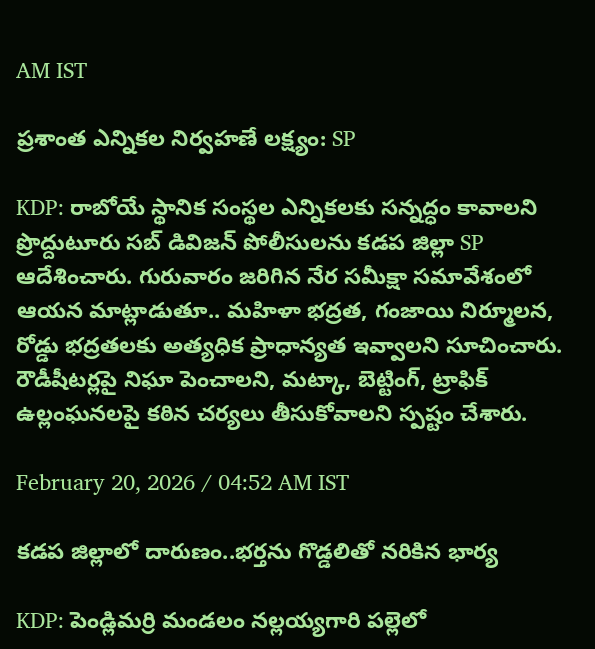AM IST

ప్రశాంత ఎన్నికల నిర్వహణే లక్ష్యం: SP

KDP: రాబోయే స్థానిక సంస్థల ఎన్నికలకు సన్నద్ధం కావాలని ప్రొద్దుటూరు సబ్ డివిజన్ పోలీసులను కడప జిల్లా SP ఆదేశించారు. గురువారం జరిగిన నేర సమీక్షా సమావేశంలో ఆయన మాట్లాడుతూ.. మహిళా భద్రత, గంజాయి నిర్మూలన, రోడ్డు భద్రతలకు అత్యధిక ప్రాధాన్యత ఇవ్వాలని సూచించారు. రౌడీషీటర్లపై నిఘా పెంచాలని, మట్కా, బెట్టింగ్, ట్రాఫిక్ ఉల్లంఘనలపై కఠిన చర్యలు తీసుకోవాలని స్పష్టం చేశారు.

February 20, 2026 / 04:52 AM IST

కడప జిల్లాలో దారుణం..భర్తను గొడ్డలితో నరికిన భార్య

KDP: పెండ్లిమర్రి మండలం నల్లయ్యగారి పల్లెలో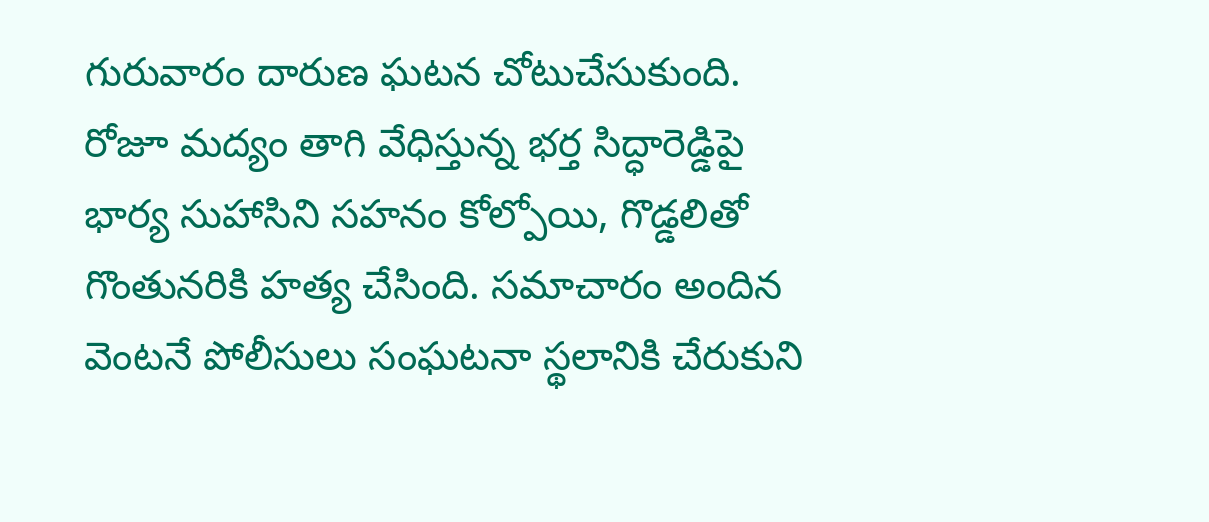గురువారం దారుణ ఘటన చోటుచేసుకుంది. రోజూ మద్యం తాగి వేధిస్తున్న భర్త సిద్ధారెడ్డిపై భార్య సుహాసిని సహనం కోల్పోయి, గొడ్డలితో గొంతునరికి హత్య చేసింది. సమాచారం అందిన వెంటనే పోలీసులు సంఘటనా స్థలానికి చేరుకుని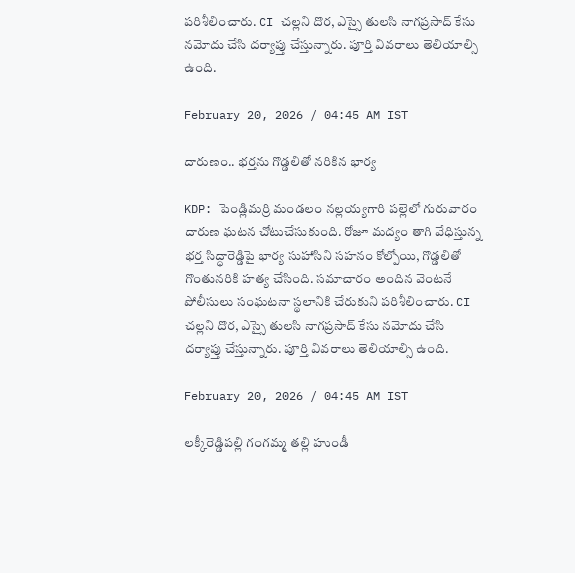పరిశీలించారు. CI చల్లని దొర, ఎస్సై తులసి నాగప్రసాద్ కేసు నమోదు చేసి దర్యాప్తు చేస్తున్నారు. పూర్తి వివరాలు తెలియాల్సి ఉంది.

February 20, 2026 / 04:45 AM IST

దారుణం.. భర్తను గొడ్డలితో నరికిన భార్య

KDP: పెండ్లిమర్రి మండలం నల్లయ్యగారి పల్లెలో గురువారం దారుణ ఘటన చోటుచేసుకుంది. రోజూ మద్యం తాగి వేధిస్తున్న భర్త సిద్ధారెడ్డిపై భార్య సుహాసిని సహనం కోల్పోయి, గొడ్డలితో గొంతునరికి హత్య చేసింది. సమాచారం అందిన వెంటనే పోలీసులు సంఘటనా స్థలానికి చేరుకుని పరిశీలించారు. CI చల్లని దొర, ఎస్సై తులసి నాగప్రసాద్ కేసు నమోదు చేసి దర్యాప్తు చేస్తున్నారు. పూర్తి వివరాలు తెలియాల్సి ఉంది.

February 20, 2026 / 04:45 AM IST

లక్కీరెడ్డిపల్లి గంగమ్మ తల్లి హుండీ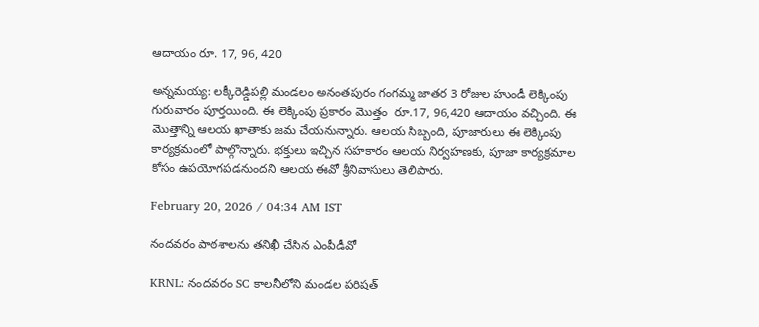ఆదాయం రూ. 17, 96, 420

అన్నమయ్య: లక్కీరెడ్డిపల్లి మండలం అనంతపురం గంగమ్మ జాతర 3 రోజుల హుండీ లెక్కింపు గురువారం పూర్తయింది. ఈ లెక్కింపు ప్రకారం మొత్తం  రూ.17, 96,420 ఆదాయం వచ్చింది. ఈ మొత్తాన్ని ఆలయ ఖాతాకు జమ చేయనున్నారు. ఆలయ సిబ్బంది, పూజారులు ఈ లెక్కింపు కార్యక్రమంలో పాల్గొన్నారు. భక్తులు ఇచ్చిన సహకారం ఆలయ నిర్వహణకు, పూజా కార్యక్రమాల కోసం ఉపయోగపడనుందని ఆలయ ఈవో శ్రీనివాసులు తెలిపారు.

February 20, 2026 / 04:34 AM IST

నందవరం పాఠశాలను తనిఖీ చేసిన ఎంపీడీవో

KRNL: నందవరం SC కాలనీలోని మండల పరిషత్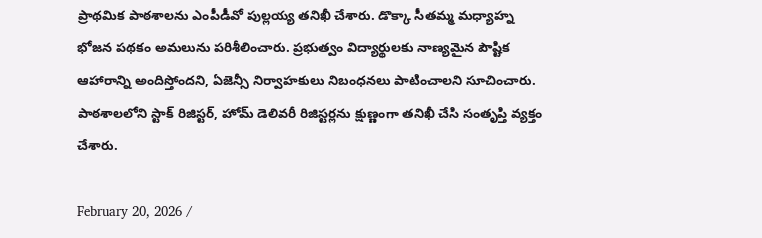ప్రాథమిక పాఠశాలను ఎంపీడీవో పుల్లయ్య తనిఖీ చేశారు. డొక్కా సీతమ్మ మధ్యాహ్న భోజన పథకం అమలును పరిశీలించారు. ప్రభుత్వం విద్యార్థులకు నాణ్యమైన పౌష్టిక ఆహారాన్ని అందిస్తోందని, ఏజెన్సీ నిర్వాహకులు నిబంధనలు పాటించాలని సూచించారు. పాఠశాలలోని స్టాక్ రిజిస్టర్, హోమ్ డెలివరీ రిజిస్టర్లను క్షుణ్ణంగా తనిఖీ చేసి సంతృప్తి వ్యక్తం చేశారు.

February 20, 2026 /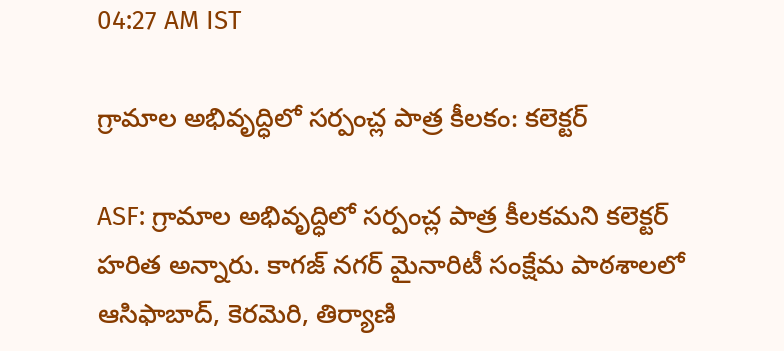04:27 AM IST

గ్రామాల అభివృద్ధిలో సర్పంచ్ల పాత్ర కీలకం: కలెక్టర్

ASF: గ్రామాల అభివృద్ధిలో సర్పంచ్ల పాత్ర కీలకమని కలెక్టర్ హరిత అన్నారు. కాగజ్ నగర్ మైనారిటీ సంక్షేమ పాఠశాలలో ఆసిఫాబాద్, కెరమెరి, తిర్యాణి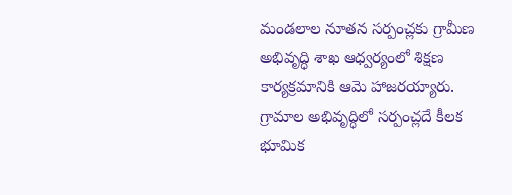మండలాల నూతన సర్పంచ్లకు గ్రామీణ అభివృద్ధి శాఖ ఆధ్వర్యంలో శిక్షణ కార్యక్రమానికి ఆమె హాజరయ్యారు. గ్రామాల అభివృద్ధిలో సర్పంచ్లదే కీలక భూమిక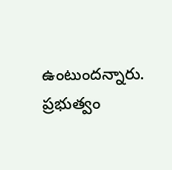ఉంటుందన్నారు. ప్రభుత్వం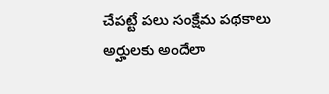చేపట్టే పలు సంక్షేమ పథకాలు అర్హులకు అందేలా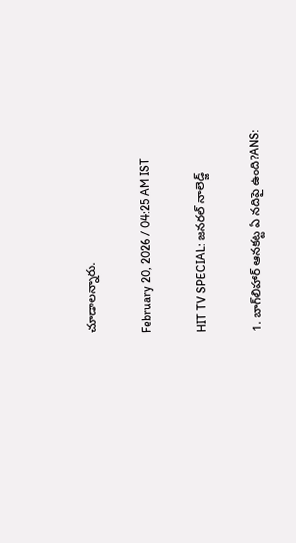చూడాలన్నారు.

February 20, 2026 / 04:25 AM IST

HIT TV SPECIAL: జనరల్ నాలెడ్జ్

1. బాగ్‌లిహార్‌ ఆనకట్ట ఏ నదిపై ఉంది?ANS: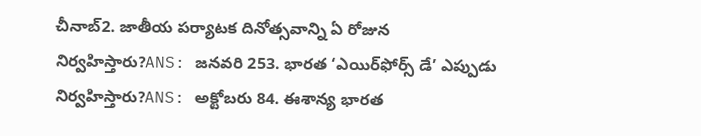చీనాబ్‌2. జాతీయ పర్యాటక దినోత్సవాన్ని ఏ రోజున నిర్వహిస్తారు?ANS: జనవరి 253. భారత ‘ఎయిర్‌ఫోర్స్‌ డే’ ఎప్పుడు నిర్వహిస్తారు?ANS: అక్టోబరు 84. ఈశాన్య భారత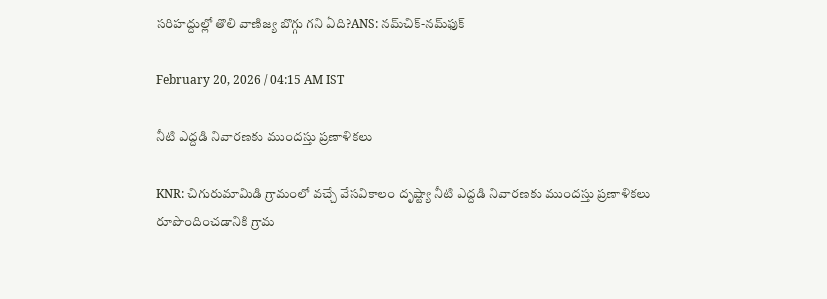సరిహద్దుల్లో తొలి వాణిజ్య బొగ్గు గని ఏది?ANS: నమ్‌చిక్-నమ్‌ఫుక్

February 20, 2026 / 04:15 AM IST

నీటి ఎద్దడి నివారణకు ముందస్తు ప్రణాళికలు

KNR: చిగురుమామిడి గ్రామంలో వచ్చే వేసవికాలం దృష్ట్యా నీటి ఎద్దడి నివారణకు ముందస్తు ప్రణాళికలు రూపొందించడానికి గ్రామ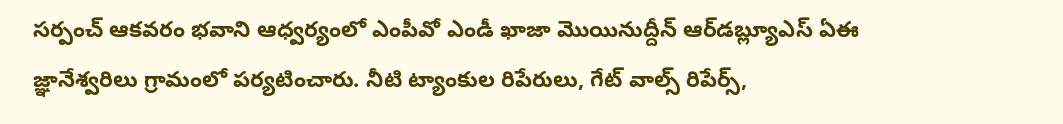సర్పంచ్ ఆకవరం భవాని ఆధ్వర్యంలో ఎంపీవో ఎండీ ఖాజా మొయినుద్దీన్ ఆర్‌డబ్ల్యూఎస్ ఏఈ జ్ఞానేశ్వరిలు గ్రామంలో పర్యటించారు. నీటి ట్యాంకుల రిపేరులు, గేట్ వాల్స్ రిపేర్స్,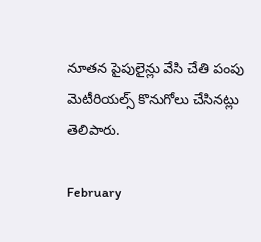నూతన పైపులైన్లు వేసి చేతి పంపు మెటీరియల్స్ కొనుగోలు చేసినట్లు తెలిపారు.

February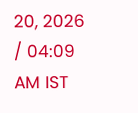20, 2026 / 04:09 AM IST